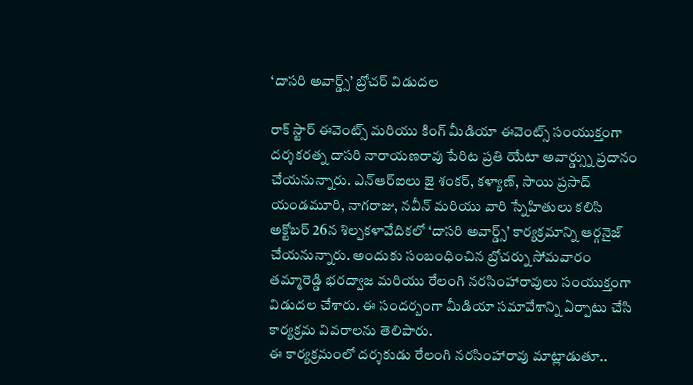‘దాసరి అవార్డ్స్’ బ్రోచర్ విడుదల

రాక్ స్టార్ ఈవెంట్స్ మరియు కింగ్ మీడియా ఈవెంట్స్ సంయుక్తంగా దర్శకరత్న దాసరి నారాయణరావు పేరిట ప్రతి యేటా అవార్డ్స్ను ప్రదానం చేయనున్నారు. ఎన్ఆర్ఐలు జై శంకర్, కళ్యాణ్, సాయి ప్రసాద్ యండమూరి, నాగరాజు, నవీన్ మరియు వారి స్నేహితులు కలిసి అక్టోబర్ 26న శిల్పకళావేదికలో ‘దాసరి అవార్డ్స్’ కార్యక్రమాన్ని ఆర్గనైజ్ చేయనున్నారు. అందుకు సంబంధించిన బ్రోచర్ను సోమవారం తమ్మారెడ్డి భరద్వాజ మరియు రేలంగి నరసింహారావులు సంయుక్తంగా విడుదల చేశారు. ఈ సందర్బంగా మీడియా సమావేశాన్ని ఏర్పాటు చేసి కార్యక్రమ వివరాలను తెలిపారు.
ఈ కార్యక్రమంలో దర్శకుడు రేలంగి నరసింహారావు మాట్లాడుతూ..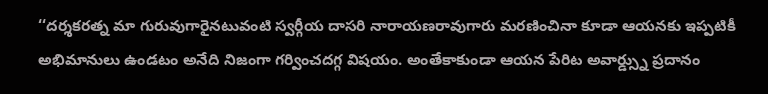‘‘దర్శకరత్న మా గురువుగారైనటువంటి స్వర్గీయ దాసరి నారాయణరావుగారు మరణించినా కూడా ఆయనకు ఇప్పటికీ అభిమానులు ఉండటం అనేది నిజంగా గర్వించదగ్గ విషయం. అంతేకాకుండా ఆయన పేరిట అవార్డ్స్ను ప్రదానం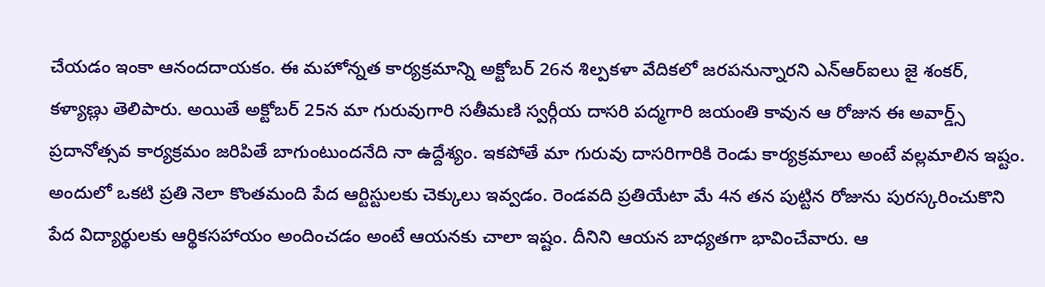చేయడం ఇంకా ఆనందదాయకం. ఈ మహోన్నత కార్యక్రమాన్ని అక్టోబర్ 26న శిల్పకళా వేదికలో జరపనున్నారని ఎన్ఆర్ఐలు జై శంకర్, కళ్యాణ్లు తెలిపారు. అయితే అక్టోబర్ 25న మా గురువుగారి సతీమణి స్వర్గీయ దాసరి పద్మగారి జయంతి కావున ఆ రోజున ఈ అవార్డ్స్ ప్రదానోత్సవ కార్యక్రమం జరిపితే బాగుంటుందనేది నా ఉద్దేశ్యం. ఇకపోతే మా గురువు దాసరిగారికి రెండు కార్యక్రమాలు అంటే వల్లమాలిన ఇష్టం. అందులో ఒకటి ప్రతి నెలా కొంతమంది పేద ఆర్టిస్టులకు చెక్కులు ఇవ్వడం. రెండవది ప్రతియేటా మే 4న తన పుట్టిన రోజును పురస్కరించుకొని పేద విద్యార్థులకు ఆర్థికసహాయం అందించడం అంటే ఆయనకు చాలా ఇష్టం. దీనిని ఆయన బాధ్యతగా భావించేవారు. ఆ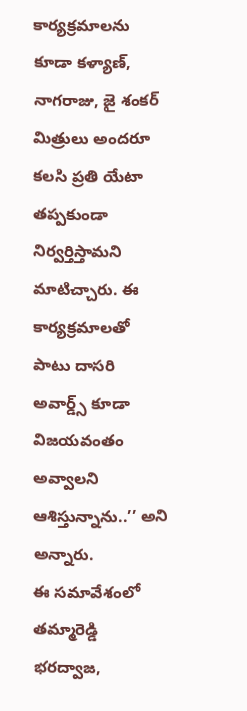కార్యక్రమాలను కూడా కళ్యాణ్, నాగరాజు, జై శంకర్ మిత్రులు అందరూ కలసి ప్రతి యేటా తప్పకుండా నిర్వర్తిస్తామని మాటిచ్చారు. ఈ కార్యక్రమాలతో పాటు దాసరి అవార్డ్స్ కూడా విజయవంతం అవ్వాలని ఆశిస్తున్నాను..’’ అని అన్నారు.
ఈ సమావేశంలో తమ్మారెడ్డి భరద్వాజ,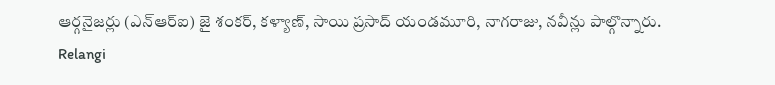ఆర్గనైజర్లు (ఎన్ఆర్ఐ) జై శంకర్, కళ్యాణ్, సాయి ప్రసాద్ యండమూరి, నాగరాజు, నవీన్లు పాల్గొన్నారు.
Relangi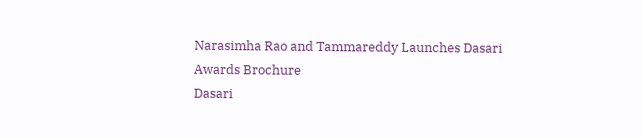Narasimha Rao and Tammareddy Launches Dasari Awards Brochure
Dasari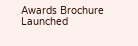Awards Brochure Launched